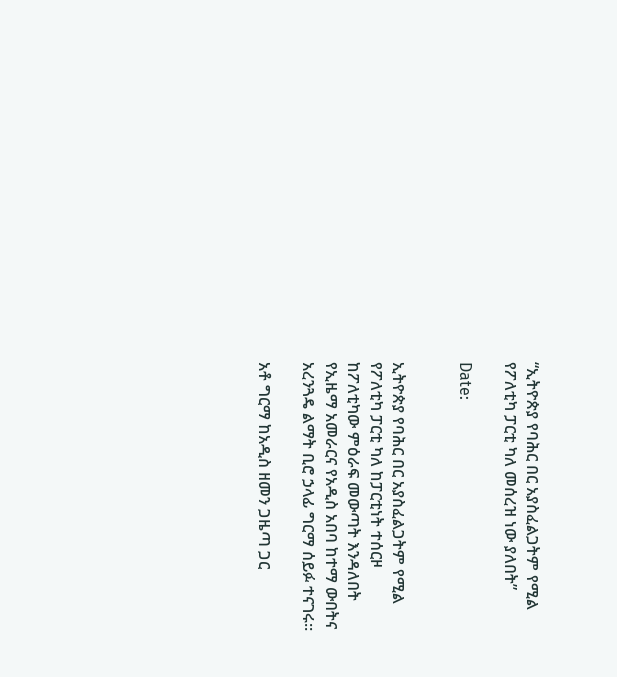“ኢትዮጵያ የባሕር በር አያስፈልጋትም የሚል የፖለቲካ ፓርቲ ካለ መሰረዝ ነው ያለበት”

Date:


ኢትዮጵያ የባሕር በር አያስፈልጋትም የሚል የፖለቲካ ፓርቲ ካለ ከፓርቲነት ተሰርዞ ከፖለቲካው ምዕራፍ መውጣት እንዳለበት የኢዜማ አመራርና የአዲስ አበባ ከተማ ውበትና አረንጓዴ ልማት ቢሮ ኃላፊ ግርማ ሰይፉ ተናገሩ።

አቶ ግርማ ከአዲስ ዘመን ጋዜጣ ጋር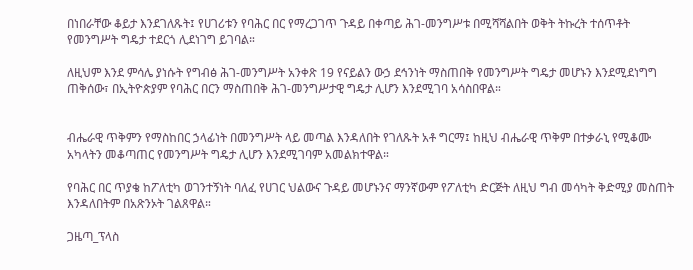በነበራቸው ቆይታ እንደገለጹት፤ የሀገሪቱን የባሕር በር የማረጋገጥ ጉዳይ በቀጣይ ሕገ-መንግሥቱ በሚሻሻልበት ወቅት ትኩረት ተሰጥቶት የመንግሥት ግዴታ ተደርጎ ሊደነገግ ይገባል።

ለዚህም እንደ ምሳሌ ያነሱት የግብፅ ሕገ-መንግሥት አንቀጽ 19 የናይልን ውኃ ደኅንነት ማስጠበቅ የመንግሥት ግዴታ መሆኑን እንደሚደነግግ ጠቅሰው፣ በኢትዮጵያም የባሕር በርን ማስጠበቅ ሕገ-መንግሥታዊ ግዴታ ሊሆን እንደሚገባ አሳስበዋል።


ብሔራዊ ጥቅምን የማስከበር ኃላፊነት በመንግሥት ላይ መጣል እንዳለበት የገለጹት አቶ ግርማ፤ ከዚህ ብሔራዊ ጥቅም በተቃራኒ የሚቆሙ አካላትን መቆጣጠር የመንግሥት ግዴታ ሊሆን እንደሚገባም አመልክተዋል።

የባሕር በር ጥያቄ ከፖለቲካ ወገንተኝነት ባለፈ የሀገር ህልውና ጉዳይ መሆኑንና ማንኛውም የፖለቲካ ድርጅት ለዚህ ግብ መሳካት ቅድሚያ መስጠት እንዳለበትም በአጽንኦት ገልጸዋል።

ጋዜጣ_ፕላስ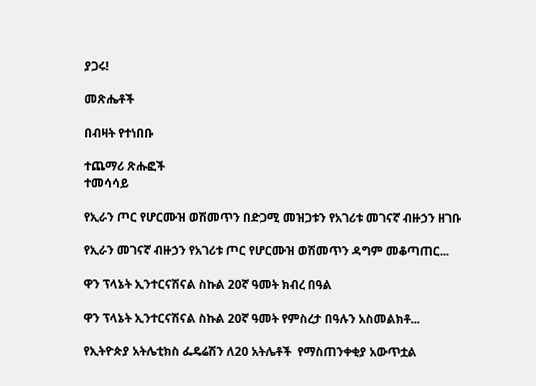ያጋሩ!

መጽሔቶች

በብዛት የተነበቡ

ተጨማሪ ጽሑፎች
ተመሳሳይ

የኢራን ጦር የሆርሙዝ ወሽመጥን በድጋሚ መዝጋቱን የአገሪቱ መገናኛ ብዙኃን ዘገቡ

የኢራን መገናኛ ብዙኃን የአገሪቱ ጦር የሆርሙዝ ወሽመጥን ዳግም መቆጣጠር...

ዋን ፕላኔት ኢንተርናሽናል ስኩል 20ኛ ዓመት ክብረ በዓል

ዋን ፕላኔት ኢንተርናሽናል ስኩል 20ኛ ዓመት የምስረታ በዓሉን አስመልክቶ...

የኢትዮጵያ አትሌቲክስ ፌዴሬሽን ለ20 አትሌቶች  የማስጠንቀቂያ አውጥቷል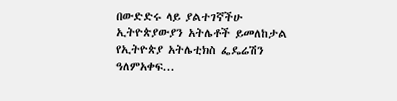በውድድሩ ላይ ያልተገኛችሁ ኢትዮጵያውያን አትሌቶች ይመለከታል የኢትዮጵያ አትሌቲክስ ፌዴሬሽን ዓለምአቀፍ...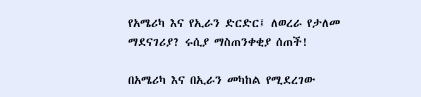የአሜሪካ እና የኢራን ድርድር፤ ለወረራ የታለመ ማደናገሪያ? ሩሲያ ማስጠንቀቂያ ሰጠች!

በአሜሪካ እና በኢራን መካከል የሚደረገው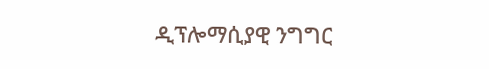ዲፕሎማሲያዊ ንግግር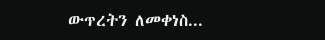ውጥረትን ለመቀነስ...